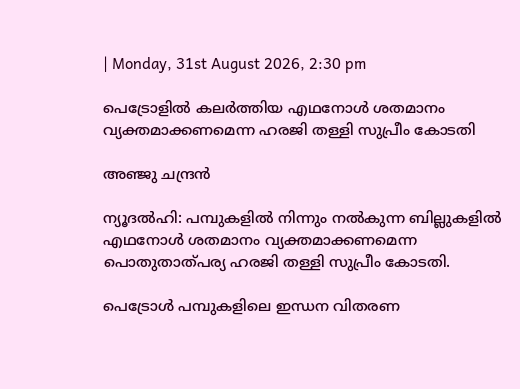| Monday, 31st August 2026, 2:30 pm

പെട്രോളില്‍ കലര്‍ത്തിയ എഥനോള്‍ ശതമാനം വ്യക്തമാക്കണമെന്ന ഹരജി തള്ളി സുപ്രീം കോടതി

അഞ്ജു ചന്ദ്രന്‍

ന്യൂദല്‍ഹി: പമ്പുകളില്‍ നിന്നും നല്‍കുന്ന ബില്ലുകളില്‍ എഥനോള്‍ ശതമാനം വ്യക്തമാക്കണമെന്ന പൊതുതാത്പര്യ ഹരജി തള്ളി സുപ്രീം കോടതി.

പെട്രോള്‍ പമ്പുകളിലെ ഇന്ധന വിതരണ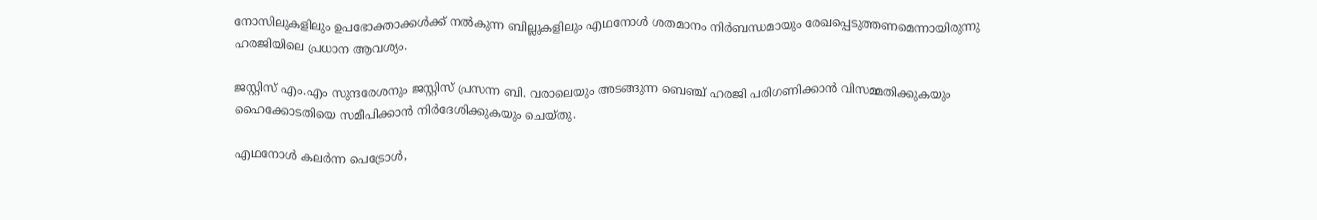നോസിലുകളിലും ഉപഭോക്താക്കള്‍ക്ക് നല്‍കുന്ന ബില്ലുകളിലും എഥനോള്‍ ശതമാനം നിര്‍ബന്ധമായും രേഖപ്പെടുത്തണമെന്നായിരുന്നു ഹരജിയിലെ പ്രധാന ആവശ്യം.

ജസ്റ്റിസ് എം.എം സുന്ദരേശനും ജസ്റ്റിസ് പ്രസന്ന ബി. വരാലെയും അടങ്ങുന്ന ബെഞ്ച് ഹരജി പരിഗണിക്കാന്‍ വിസമ്മതിക്കുകയും ഹൈക്കോടതിയെ സമീപിക്കാന്‍ നിര്‍ദേശിക്കുകയും ചെയ്തു.

എഥനോള്‍ കലര്‍ന്ന പെട്രോള്‍,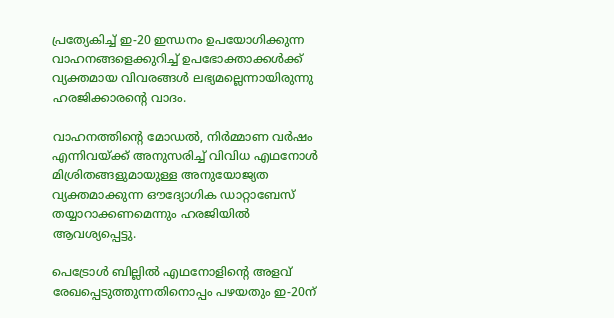പ്രത്യേകിച്ച് ഇ-20 ഇന്ധനം ഉപയോഗിക്കുന്ന വാഹനങ്ങളെക്കുറിച്ച് ഉപഭോക്താക്കള്‍ക്ക് വ്യക്തമായ വിവരങ്ങള്‍ ലഭ്യമല്ലെന്നായിരുന്നു ഹരജിക്കാരന്റെ വാദം.

വാഹനത്തിന്റെ മോഡല്‍, നിര്‍മ്മാണ വര്‍ഷം എന്നിവയ്ക്ക് അനുസരിച്ച് വിവിധ എഥനോള്‍ മിശ്രിതങ്ങളുമായുള്ള അനുയോജ്യത വ്യക്തമാക്കുന്ന ഔദ്യോഗിക ഡാറ്റാബേസ് തയ്യാറാക്കണമെന്നും ഹരജിയില്‍ ആവശ്യപ്പെട്ടു.

പെട്രോള്‍ ബില്ലില്‍ എഥനോളിന്റെ അളവ് രേഖപ്പെടുത്തുന്നതിനൊപ്പം പഴയതും ഇ-20ന്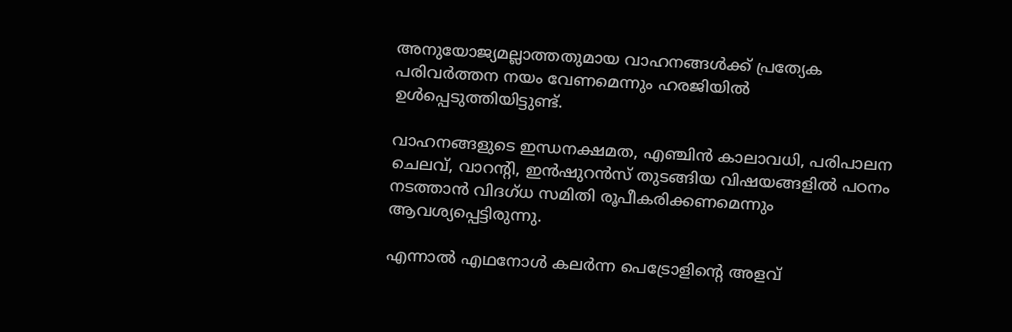അനുയോജ്യമല്ലാത്തതുമായ വാഹനങ്ങള്‍ക്ക് പ്രത്യേക പരിവര്‍ത്തന നയം വേണമെന്നും ഹരജിയില്‍ ഉള്‍പ്പെടുത്തിയിട്ടുണ്ട്.

വാഹനങ്ങളുടെ ഇന്ധനക്ഷമത, എഞ്ചിന്‍ കാലാവധി, പരിപാലന ചെലവ്, വാറന്റി, ഇന്‍ഷുറന്‍സ് തുടങ്ങിയ വിഷയങ്ങളില്‍ പഠനം നടത്താന്‍ വിദഗ്ധ സമിതി രൂപീകരിക്കണമെന്നും ആവശ്യപ്പെട്ടിരുന്നു.

എന്നാല്‍ എഥനോള്‍ കലര്‍ന്ന പെട്രോളിന്റെ അളവ്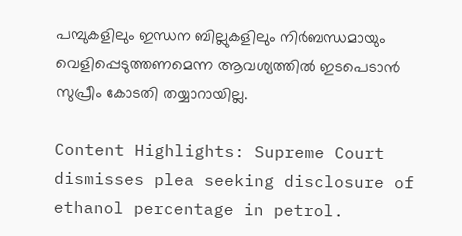പമ്പുകളിലും ഇന്ധന ബില്ലുകളിലും നിര്‍ബന്ധമായും വെളിപ്പെടുത്തണമെന്ന ആവശ്യത്തില്‍ ഇടപെടാന്‍ സുപ്രീം കോടതി തയ്യാറായില്ല.

Content Highlights: Supreme Court dismisses plea seeking disclosure of ethanol percentage in petrol.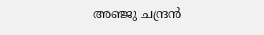അഞ്ജു ചന്ദ്രന്‍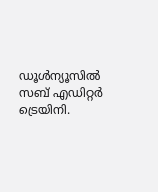ഡൂള്‍ന്യൂസില്‍ സബ് എഡിറ്റര്‍ ട്രെയിനി.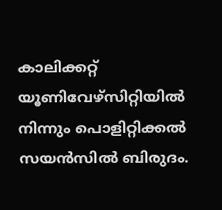കാലിക്കറ്റ് യൂണിവേഴ്‌സിറ്റിയില്‍ നിന്നും പൊളിറ്റിക്കല്‍ സയന്‍സില്‍ ബിരുദം.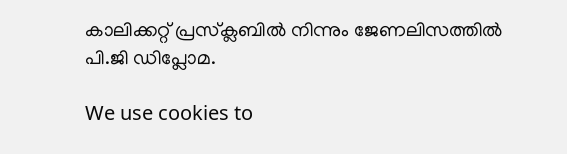കാലിക്കറ്റ് പ്രസ്‌ക്ലബില്‍ നിന്നും ജേണലിസത്തില്‍ പി.ജി ഡിപ്ലോമ.

We use cookies to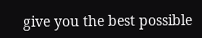give you the best possible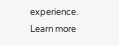experience. Learn more